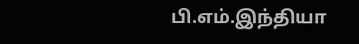பி.எம்.இந்தியா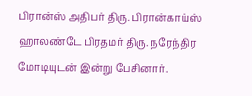பிரான்ஸ் அதிபர் திரு. பிரான்காய்ஸ் ஹாலண்டே பிரதமர் திரு. நரேந்திர மோடியுடன் இன்று பேசினார்.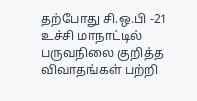தற்போது சி.ஒ.பி -21 உச்சி மாநாட்டில் பருவநிலை குறித்த விவாதங்கள் பற்றி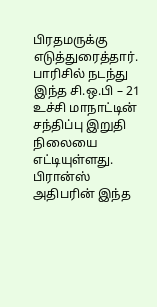பிரதமருக்கு எடுத்துரைத்தார். பாரிசில் நடந்து இந்த சி.ஒ.பி – 21 உச்சி மாநாட்டின் சந்திப்பு இறுதி நிலையை எட்டியுள்ளது. பிரான்ஸ் அதிபரின் இந்த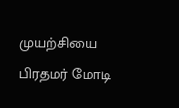முயற்சியை பிரதமர் மோடி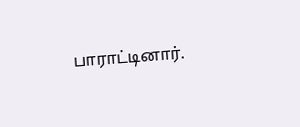பாராட்டினார்.